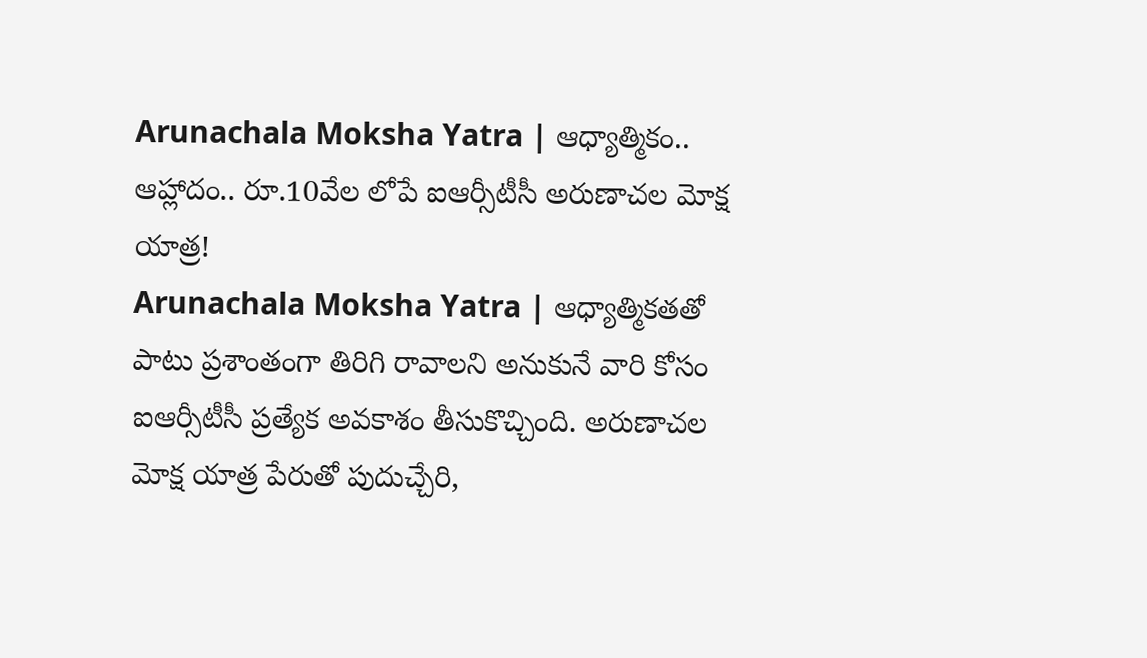Arunachala Moksha Yatra | ఆధ్యాత్మికం.. ఆహ్లాదం.. రూ.10వేల లోపే ఐఆర్సీటీసీ అరుణాచల మోక్ష యాత్ర!
Arunachala Moksha Yatra | ఆధ్యాత్మికతతో పాటు ప్రశాంతంగా తిరిగి రావాలని అనుకునే వారి కోసం ఐఆర్సీటీసీ ప్రత్యేక అవకాశం తీసుకొచ్చింది. అరుణాచల మోక్ష యాత్ర పేరుతో పుదుచ్చేరి,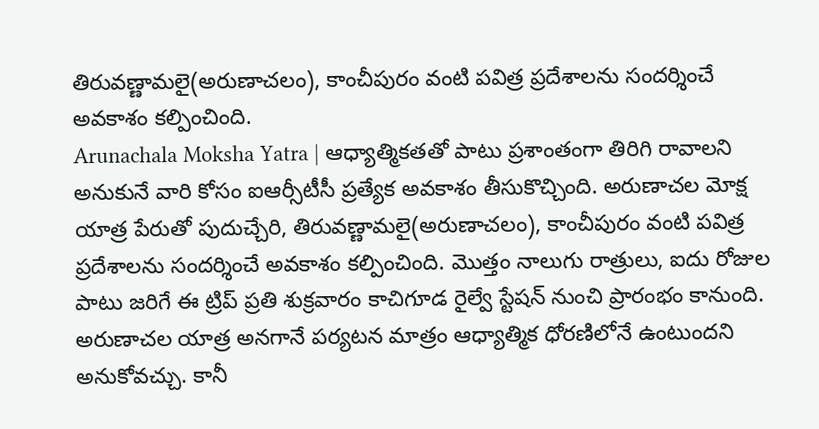తిరువణ్ణామలై(అరుణాచలం), కాంచీపురం వంటి పవిత్ర ప్రదేశాలను సందర్శించే అవకాశం కల్పించింది.
Arunachala Moksha Yatra | ఆధ్యాత్మికతతో పాటు ప్రశాంతంగా తిరిగి రావాలని అనుకునే వారి కోసం ఐఆర్సీటీసీ ప్రత్యేక అవకాశం తీసుకొచ్చింది. అరుణాచల మోక్ష యాత్ర పేరుతో పుదుచ్చేరి, తిరువణ్ణామలై(అరుణాచలం), కాంచీపురం వంటి పవిత్ర ప్రదేశాలను సందర్శించే అవకాశం కల్పించింది. మొత్తం నాలుగు రాత్రులు, ఐదు రోజుల పాటు జరిగే ఈ ట్రిప్ ప్రతి శుక్రవారం కాచిగూడ రైల్వే స్టేషన్ నుంచి ప్రారంభం కానుంది.
అరుణాచల యాత్ర అనగానే పర్యటన మాత్రం ఆధ్యాత్మిక ధోరణిలోనే ఉంటుందని అనుకోవచ్చు. కానీ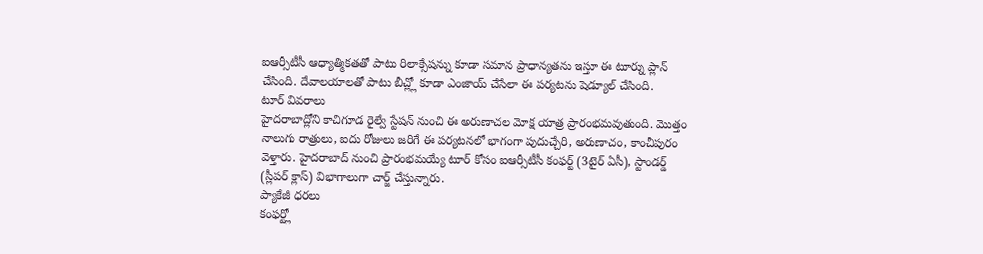ఐఆర్సీటీసీ ఆధ్యాత్మికతతో పాటు రిలాక్సేషన్ను కూడా సమాన ప్రాధాన్యతను ఇస్తూ ఈ టూర్ను ప్లాన్ చేసింది. దేవాలయాలతో పాటు బీచ్ల్లో కూడా ఎంజాయ్ చేసేలా ఈ పర్యటను షెడ్యూల్ చేసింది.
టూర్ వివరాలు
హైదరాబాద్లోని కాచిగూడ రైల్వే స్టేషన్ నుంచి ఈ అరుణాచల మోక్ష యాత్ర ప్రారంభమవుతుంది. మొత్తం నాలుగు రాత్రులు, ఐదు రోజులు జరిగే ఈ పర్యటనలో భాగంగా పుదుచ్చేరి, అరుణాచం, కాంచీపురం వెళ్తారు. హైదరాబాద్ నుంచి ప్రారంభమయ్యే టూర్ కోసం ఐఆర్సీటీసీ కంఫర్ట్ (3టైర్ ఏసీ), స్టాండర్డ్ (స్లీపర్ క్లాస్) విభాగాలుగా చార్జ్ చేస్తున్నారు.
ప్యాకేజీ ధరలు
కంఫర్ట్లో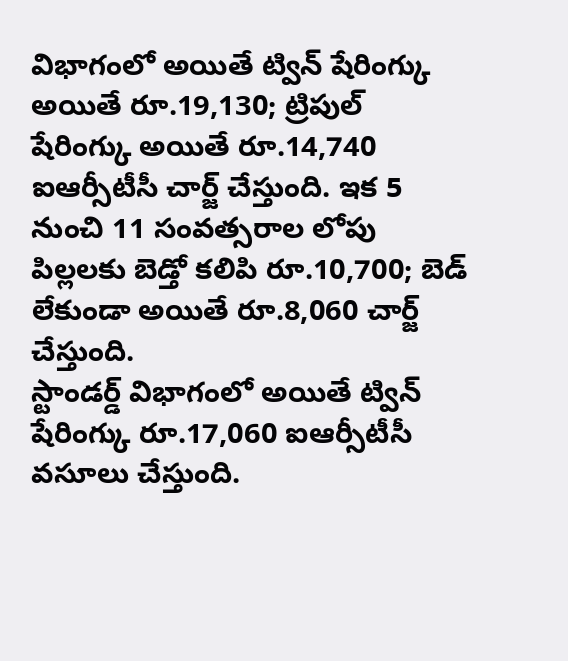విభాగంలో అయితే ట్విన్ షేరింగ్కు అయితే రూ.19,130; ట్రిపుల్ షేరింగ్కు అయితే రూ.14,740 ఐఆర్సీటీసీ చార్జ్ చేస్తుంది. ఇక 5 నుంచి 11 సంవత్సరాల లోపు పిల్లలకు బెడ్తో కలిపి రూ.10,700; బెడ్ లేకుండా అయితే రూ.8,060 చార్జ్ చేస్తుంది.
స్టాండర్డ్ విభాగంలో అయితే ట్విన్ షేరింగ్కు రూ.17,060 ఐఆర్సీటీసీ వసూలు చేస్తుంది.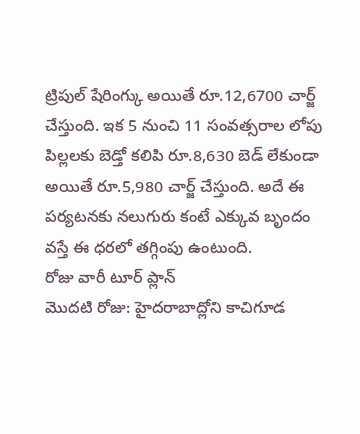ట్రిపుల్ షేరింగ్కు అయితే రూ.12,6700 చార్జ్ చేస్తుంది. ఇక 5 నుంచి 11 సంవత్సరాల లోపు పిల్లలకు బెడ్తో కలిపి రూ.8,630 బెడ్ లేకుండా అయితే రూ.5,980 చార్జ్ చేస్తుంది. అదే ఈ పర్యటనకు నలుగురు కంటే ఎక్కువ బృందం వస్తే ఈ ధరలో తగ్గింపు ఉంటుంది.
రోజు వారీ టూర్ ప్లాన్
మొదటి రోజు: హైదరాబాద్లోని కాచిగూడ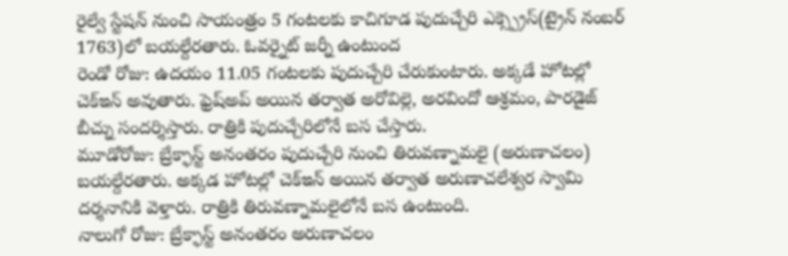రైల్వే స్టేషన్ నుంచి సాయంత్రం 5 గంటలకు కాచిగూడ పుదుచ్చేరి ఎక్స్ప్రెస్(ట్రైన్ నంబర్ 1763)లో బయల్దేరతారు. ఓవర్నైట్ జర్నీ ఉంటుంద
రెండో రోజు: ఉదయం 11.05 గంటలకు పుదుచ్చేరి చేరుకుంటారు. అక్కడే హోటల్లో చెక్ఇన్ అవుతారు. ఫ్రెష్అప్ అయిన తర్వాత అరోవిల్లె, అరవిందో ఆశ్రమం, పారడైజ్ బీచ్ను సందర్శిస్తారు. రాత్రికి పుదుచ్చేరిలోనే బస చేస్తారు.
మూడోరోజు: బ్రేక్ఫాస్ట్ అనంతరం పుదుచ్చేరి నుంచి తిరువణ్నామలై (అరుణాచలం) బయల్దేరతారు. అక్కడ హోటల్లో చెక్ఇన్ అయిన తర్వాత అరుణాచలేశ్వర స్వామి దర్శనానికి వెళ్తారు. రాత్రికి తిరువణ్నామలైలోనే బస ఉంటుంది.
నాలుగో రోజు: బ్రేక్ఫాస్ట్ అనంతరం అరుణాచలం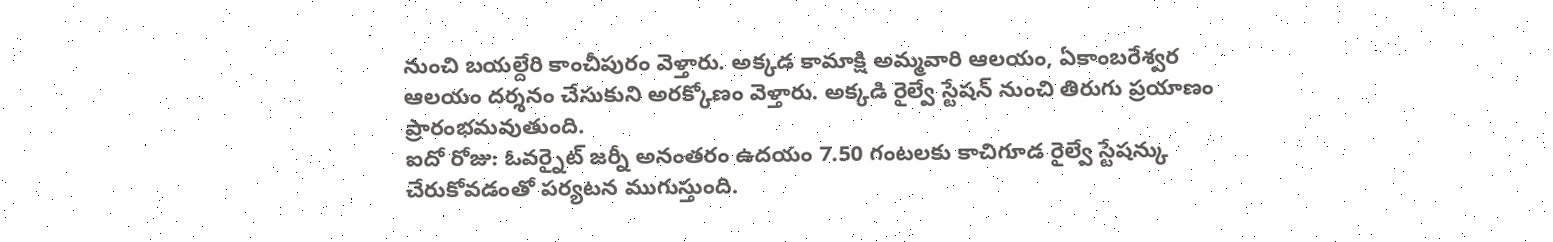నుంచి బయల్దేరి కాంచీపురం వెళ్తారు. అక్కడ కామాక్షి అమ్మవారి ఆలయం, ఏకాంబరేశ్వర ఆలయం దర్శనం చేసుకుని అరక్కోణం వెళ్తారు. అక్కడి రైల్వే స్టేషన్ నుంచి తిరుగు ప్రయాణం ప్రారంభమవుతుంది.
ఐదో రోజు: ఓవర్నైట్ జర్నీ అనంతరం ఉదయం 7.50 గంటలకు కాచిగూడ రైల్వే స్టేషన్కు చేరుకోవడంతో పర్యటన ముగుస్తుంది.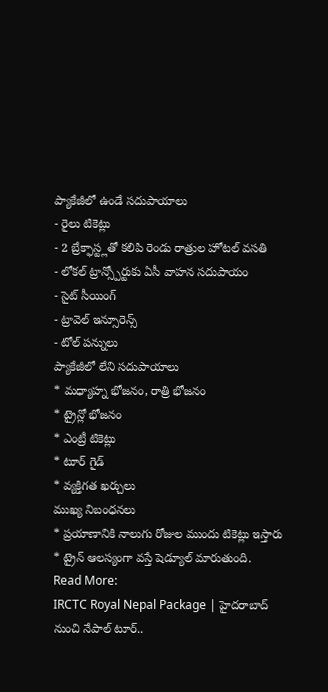ప్యాకేజీలో ఉండే సదుపాయాలు
- రైలు టికెట్లు
- 2 బ్రేక్ఫాస్ట్లతో కలిపి రెండు రాత్రుల హోటల్ వసతి
- లోకల్ ట్రాన్స్పోర్టుకు ఏసీ వాహన సదుపాయం
- సైట్ సీయింగ్
- ట్రావెల్ ఇన్సూరెన్స్
- టోల్ పన్నులు
ప్యాకేజీలో లేని సదుపాయాలు
* మధ్యాహ్న భోజనం, రాత్రి భోజనం
* ట్రైన్లో భోజనం
* ఎంట్రీ టికెట్లు
* టూర్ గైడ్
* వ్యక్తిగత ఖర్చులు
ముఖ్య నిబంధనలు
* ప్రయాణానికి నాలుగు రోజుల ముందు టికెట్లు ఇస్తారు
* ట్రైన్ ఆలస్యంగా వస్తే షెడ్యూల్ మారుతుంది.
Read More:
IRCTC Royal Nepal Package | హైదరాబాద్ నుంచి నేపాల్ టూర్..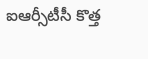ఐఆర్సీటీసీ కొత్త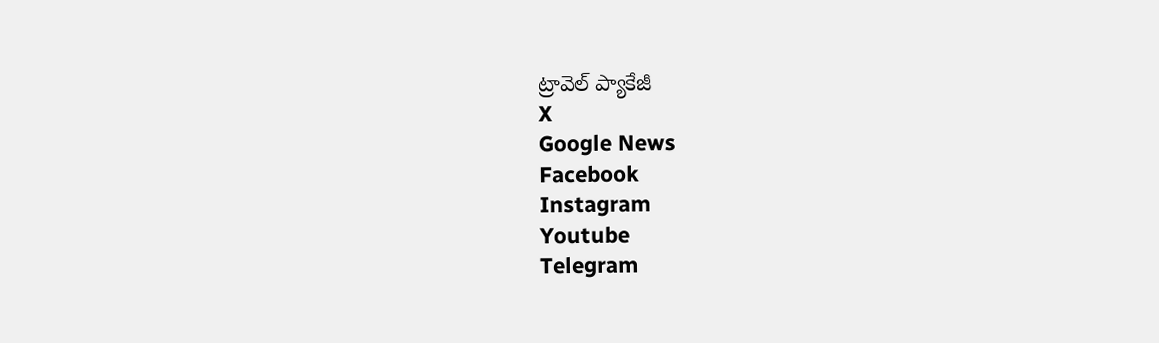ట్రావెల్ ప్యాకేజీ
X
Google News
Facebook
Instagram
Youtube
Telegram